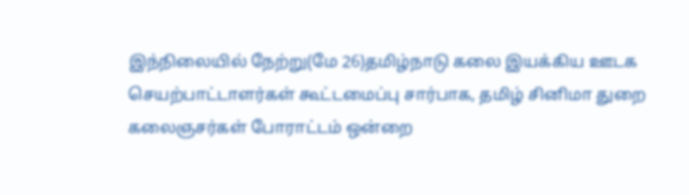இந்நிலையில் நேற்று(மே 26)தமிழ்நாடு கலை இயக்கிய ஊடக செயற்பாட்டாளர்கள் கூட்டமைப்பு சார்பாக, தமிழ் சினிமா துறை கலைஞசர்கள் போராட்டம் ஒன்றை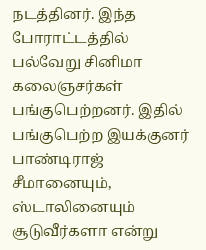நடத்தினர். இந்த போராட்டத்தில் பல்வேறு சினிமா கலைஞசர்கள் பங்குபெற்றனர். இதில் பங்குபெற்ற இயக்குனர் பாண்டிராஜ் சீமானையும், ஸ்டாலினையும் சூடுவீர்களா என்று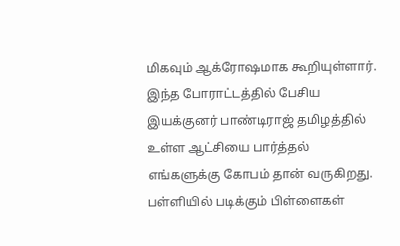மிகவும் ஆக்ரோஷமாக கூறியுள்ளார்.
இந்த போராட்டத்தில் பேசிய இயக்குனர் பாண்டிராஜ் தமிழத்தில் உள்ள ஆட்சியை பார்த்தல் எங்களுக்கு கோபம் தான் வருகிறது. பள்ளியில் படிக்கும் பிள்ளைகள்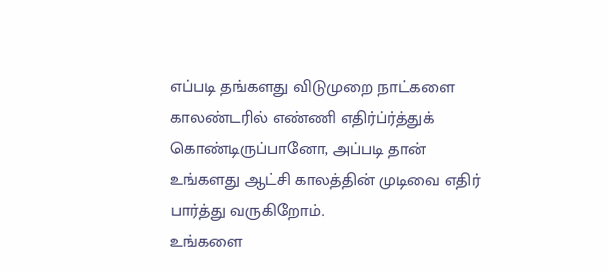எப்படி தங்களது விடுமுறை நாட்களை காலண்டரில் எண்ணி எதிர்ப்ர்த்துக் கொண்டிருப்பானோ, அப்படி தான் உங்களது ஆட்சி காலத்தின் முடிவை எதிர் பார்த்து வருகிறோம்.
உங்களை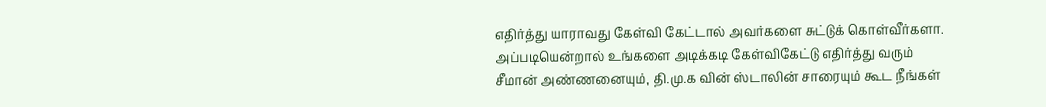எதிர்த்து யாராவது கேள்வி கேட்டால் அவர்களை சுட்டுக் கொள்வீர்களா. அப்படியென்றால் உங்களை அடிக்கடி கேள்விகேட்டு எதிர்த்து வரும் சீமான் அண்ணனையும், தி.மு.க வின் ஸ்டாலின் சாரையும் கூட நீங்கள்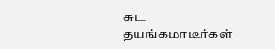சுட தயங்கமாடீர்கள்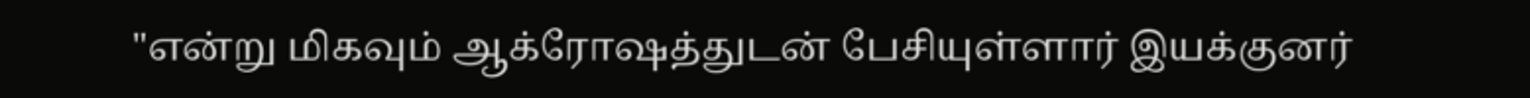"என்று மிகவும் ஆக்ரோஷத்துடன் பேசியுள்ளார் இயக்குனர்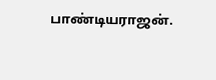பாண்டியராஜன்.